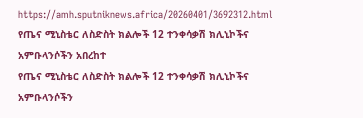https://amh.sputniknews.africa/20260401/3692312.html
የጤና ሚኒስቴር ለስድስት ክልሎች 12 ተንቀሳቃሽ ክሊኒኮችና አምቡላንሶችን አበረከተ
የጤና ሚኒስቴር ለስድስት ክልሎች 12 ተንቀሳቃሽ ክሊኒኮችና አምቡላንሶችን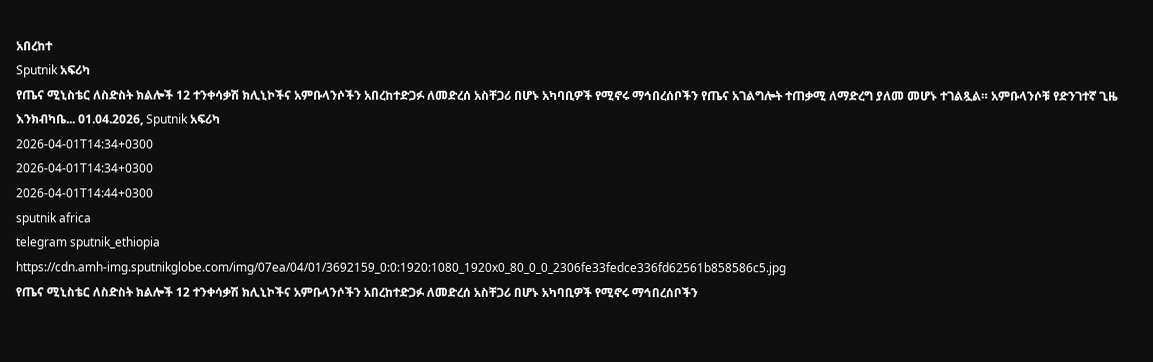አበረከተ
Sputnik አፍሪካ
የጤና ሚኒስቴር ለስድስት ክልሎች 12 ተንቀሳቃሽ ክሊኒኮችና አምቡላንሶችን አበረከተድጋፉ ለመድረሰ አስቸጋሪ በሆኑ አካባቢዎች የሚኖሩ ማኅበረሰቦችን የጤና አገልግሎት ተጠቃሚ ለማድረግ ያለመ መሆኑ ተገልጿል። አምቡላንሶቹ የድንገተኛ ጊዜ እንክብካቤ... 01.04.2026, Sputnik አፍሪካ
2026-04-01T14:34+0300
2026-04-01T14:34+0300
2026-04-01T14:44+0300
sputnik africa
telegram sputnik_ethiopia
https://cdn.amh-img.sputnikglobe.com/img/07ea/04/01/3692159_0:0:1920:1080_1920x0_80_0_0_2306fe33fedce336fd62561b858586c5.jpg
የጤና ሚኒስቴር ለስድስት ክልሎች 12 ተንቀሳቃሽ ክሊኒኮችና አምቡላንሶችን አበረከተድጋፉ ለመድረሰ አስቸጋሪ በሆኑ አካባቢዎች የሚኖሩ ማኅበረሰቦችን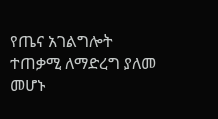የጤና አገልግሎት ተጠቃሚ ለማድረግ ያለመ መሆኑ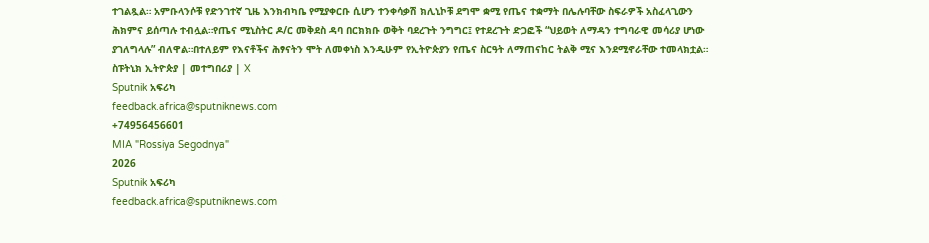ተገልጿል። አምቡላንሶቹ የድንገተኛ ጊዜ እንክብካቤ የሚያቀርቡ ሲሆን ተንቀሳቃሽ ክሊኒኮቹ ደግሞ ቋሚ የጤና ተቋማት በሌሉባቸው ስፍራዎች አስፈላጊውን ሕክምና ይሰጣሉ ተብሏል።የጤና ሚኒስትር ዶ/ር መቅደስ ዳባ በርክክቡ ወቅት ባደረጉት ንግግር፤ የተደረጉት ድጋፎች “ህይወት ለማዳን ተግባራዊ መሳሪያ ሆነው ያገለግላሉ” ብለዋል።በተለይም የእናቶችና ሕፃናትን ሞት ለመቀነስ እንዲሁም የኢትዮጵያን የጤና ስርዓት ለማጠናከር ትልቅ ሚና እንደሚኖራቸው ተመላክቷል። ስፑትኒክ ኢትዮጵያ | መተግበሪያ | X
Sputnik አፍሪካ
feedback.africa@sputniknews.com
+74956456601
MIA "Rossiya Segodnya"
2026
Sputnik አፍሪካ
feedback.africa@sputniknews.com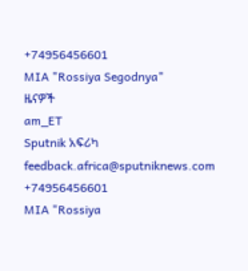+74956456601
MIA "Rossiya Segodnya"
ዜናዎች
am_ET
Sputnik አፍሪካ
feedback.africa@sputniknews.com
+74956456601
MIA "Rossiya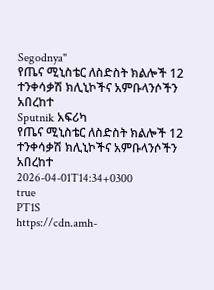Segodnya"
የጤና ሚኒስቴር ለስድስት ክልሎች 12 ተንቀሳቃሽ ክሊኒኮችና አምቡላንሶችን አበረከተ
Sputnik አፍሪካ
የጤና ሚኒስቴር ለስድስት ክልሎች 12 ተንቀሳቃሽ ክሊኒኮችና አምቡላንሶችን አበረከተ
2026-04-01T14:34+0300
true
PT1S
https://cdn.amh-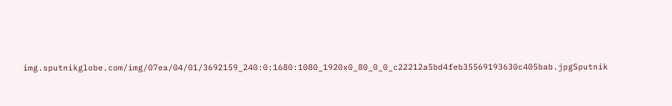img.sputnikglobe.com/img/07ea/04/01/3692159_240:0:1680:1080_1920x0_80_0_0_c22212a5bd4feb35569193630c405bab.jpgSputnik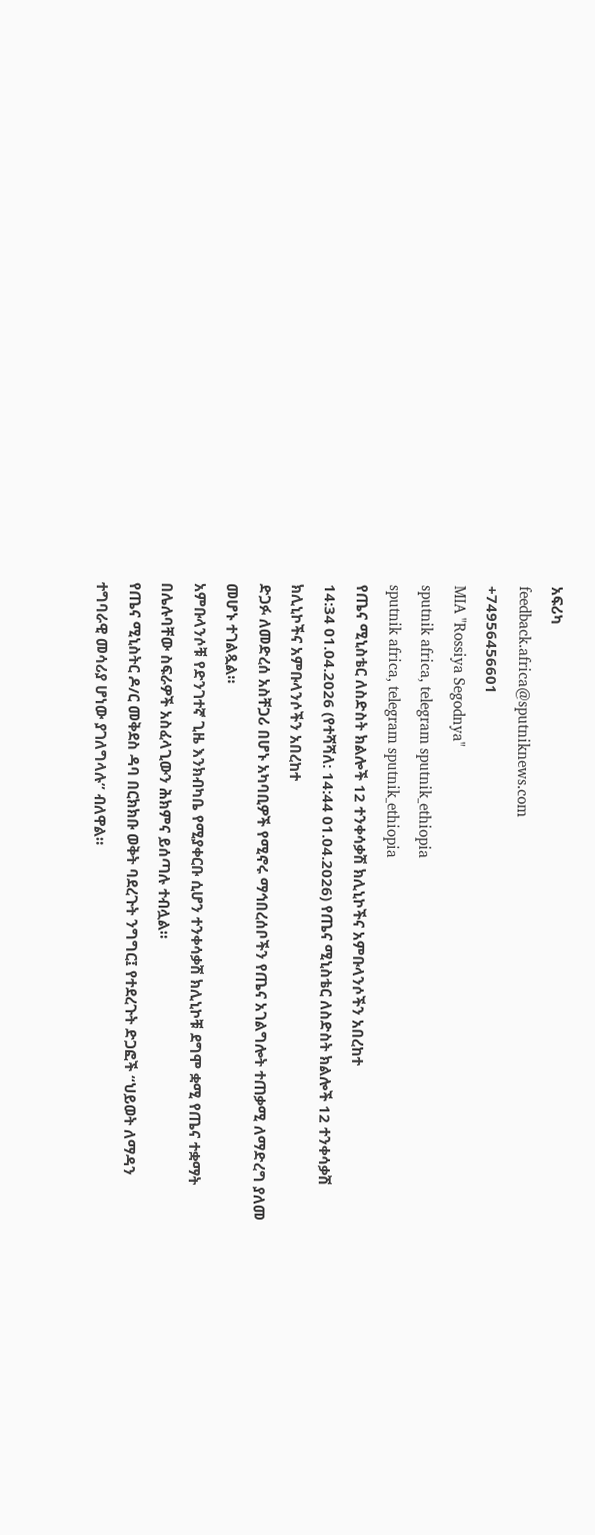አፍሪካ
feedback.africa@sputniknews.com
+74956456601
MIA "Rossiya Segodnya"
sputnik africa, telegram sputnik_ethiopia
sputnik africa, telegram sputnik_ethiopia
የጤና ሚኒስቴር ለስድስት ክልሎች 12 ተንቀሳቃሽ ክሊኒኮችና አምቡላንሶችን አበረከተ
14:34 01.04.2026 (የተሻሻለ: 14:44 01.04.2026) የጤና ሚኒስቴር ለስድስት ክልሎች 12 ተንቀሳቃሽ ክሊኒኮችና አምቡላንሶችን አበረከተ
ድጋፉ ለመድረሰ አስቸጋሪ በሆኑ አካባቢዎች የሚኖሩ ማኅበረሰቦችን የጤና አገልግሎት ተጠቃሚ ለማድረግ ያለመ መሆኑ ተገልጿል።
አምቡላንሶቹ የድንገተኛ ጊዜ እንክብካቤ የሚያቀርቡ ሲሆን ተንቀሳቃሽ ክሊኒኮቹ ደግሞ ቋሚ የጤና ተቋማት በሌሉባቸው ስፍራዎች አስፈላጊውን ሕክምና ይሰጣሉ ተብሏል።
የጤና ሚኒስትር ዶ/ር መቅደስ ዳባ በርክክቡ ወቅት ባደረጉት ንግግር፤ የተደረጉት ድጋፎች “ህይወት ለማዳን ተግባራዊ መሳሪያ ሆነው ያገለግላሉ” ብለዋል።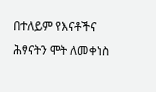በተለይም የእናቶችና ሕፃናትን ሞት ለመቀነስ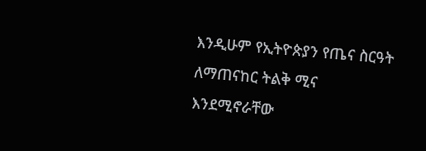እንዲሁም የኢትዮጵያን የጤና ስርዓት ለማጠናከር ትልቅ ሚና እንደሚኖራቸው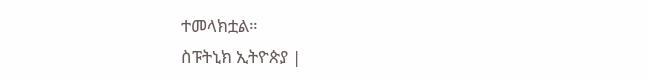ተመላክቷል።
ስፑትኒክ ኢትዮጵያ |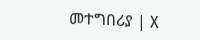መተግበሪያ | X